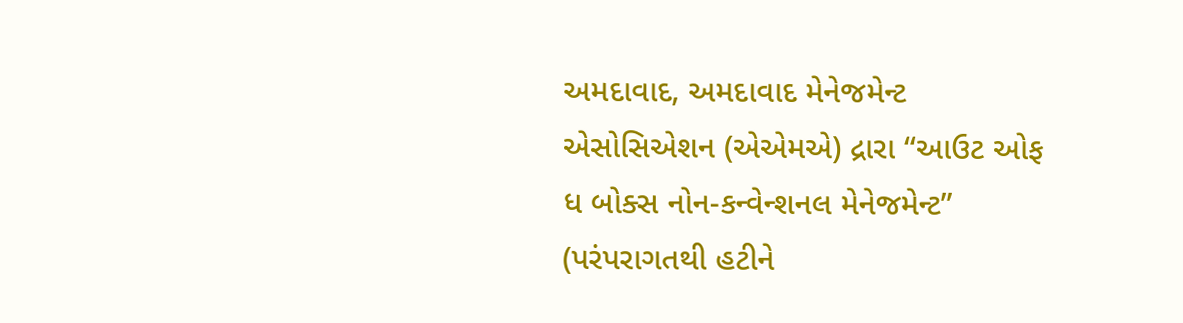અમદાવાદ, અમદાવાદ મેનેજમેન્ટ એસોસિએશન (એએમએ) દ્રારા “આઉટ ઓફ ધ બોક્સ નોન-કન્વેન્શનલ મેનેજમેન્ટ” (પરંપરાગતથી હટીને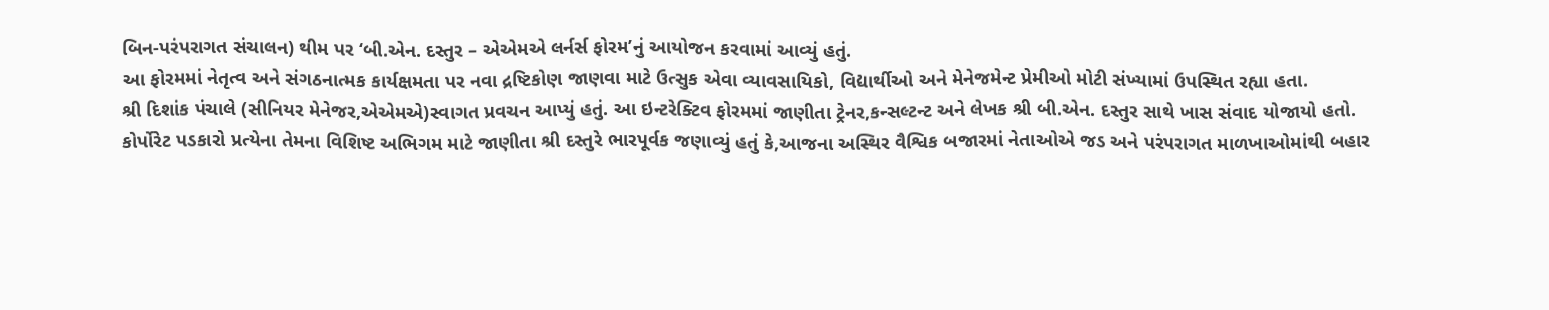બિન-પરંપરાગત સંચાલન) થીમ પર ‘બી.એન. દસ્તુર – એએમએ લર્નર્સ ફોરમ’નું આયોજન કરવામાં આવ્યું હતું.
આ ફોરમમાં નેતૃત્વ અને સંગઠનાત્મક કાર્યક્ષમતા પર નવા દ્રષ્ટિકોણ જાણવા માટે ઉત્સુક એવા વ્યાવસાયિકો, વિદ્યાર્થીઓ અને મેનેજમેન્ટ પ્રેમીઓ મોટી સંખ્યામાં ઉપસ્થિત રહ્યા હતા.
શ્રી દિશાંક પંચાલે (સીનિયર મેનેજર,એએમએ)સ્વાગત પ્રવચન આપ્યું હતું. આ ઇન્ટરેક્ટિવ ફોરમમાં જાણીતા ટ્રેનર,કન્સલ્ટન્ટ અને લેખક શ્રી બી.એન. દસ્તુર સાથે ખાસ સંવાદ યોજાયો હતો.
કોર્પોરેટ પડકારો પ્રત્યેના તેમના વિશિષ્ટ અભિગમ માટે જાણીતા શ્રી દસ્તુરે ભારપૂર્વક જણાવ્યું હતું કે,આજના અસ્થિર વૈશ્વિક બજારમાં નેતાઓએ જડ અને પરંપરાગત માળખાઓમાંથી બહાર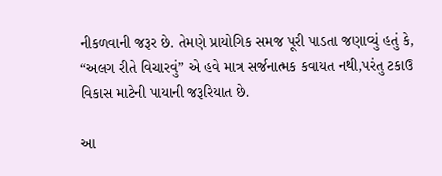નીકળવાની જરૂર છે. તેમણે પ્રાયોગિક સમજ પૂરી પાડતા જણાવ્યું હતું કે, “અલગ રીતે વિચારવું” એ હવે માત્ર સર્જનાત્મક કવાયત નથી,પરંતુ ટકાઉ વિકાસ માટેની પાયાની જરૂરિયાત છે.

આ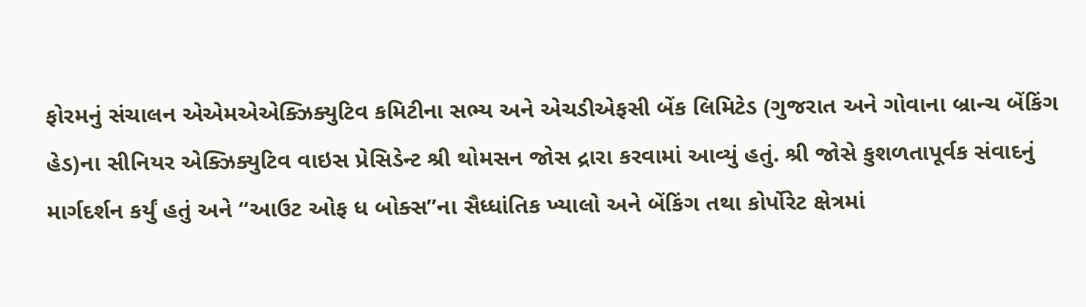ફોરમનું સંચાલન એએમએએક્ઝિક્યુટિવ કમિટીના સભ્ય અને એચડીએફસી બેંક લિમિટેડ (ગુજરાત અને ગોવાના બ્રાન્ચ બેંકિંગ હેડ)ના સીનિયર એક્ઝિક્યુટિવ વાઇસ પ્રેસિડેન્ટ શ્રી થોમસન જોસ દ્રારા કરવામાં આવ્યું હતું. શ્રી જોસે કુશળતાપૂર્વક સંવાદનું માર્ગદર્શન કર્યું હતું અને “આઉટ ઓફ ધ બોક્સ”ના સૈધ્ધાંતિક ખ્યાલો અને બેંકિંગ તથા કોર્પોરેટ ક્ષેત્રમાં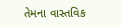તેમના વાસ્તવિક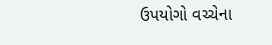ઉપયોગો વચ્ચેના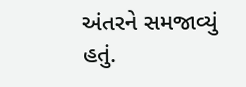અંતરને સમજાવ્યું હતું.